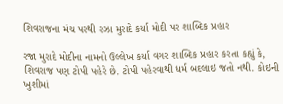શિવરાજના મંચ પરથી રઝા મુરાદે કર્યા મોદી પર શાબ્દિક પ્રહાર

રજા મુરાદે મોદીના નામનો ઉલ્લેખ કર્યા વગર શાબ્દિક પ્રહાર કરતા કહ્યું કે, શિવરાજ પણ ટોપી પહેરે છે. ટોપી પહેરવાથી ધર્મ બદલાઇ જતો નથી. કોઇની ખુશીમાં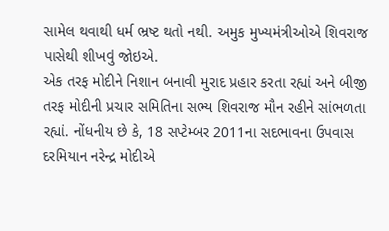સામેલ થવાથી ધર્મ ભ્રષ્ટ થતો નથી. અમુક મુખ્યમંત્રીઓએ શિવરાજ પાસેથી શીખવું જોઇએ.
એક તરફ મોદીને નિશાન બનાવી મુરાદ પ્રહાર કરતા રહ્યાં અને બીજી તરફ મોદીની પ્રચાર સમિતિના સભ્ય શિવરાજ મૌન રહીને સાંભળતા રહ્યાં. નોંધનીય છે કે, 18 સપ્ટેમ્બર 2011ના સદભાવના ઉપવાસ દરમિયાન નરેન્દ્ર મોદીએ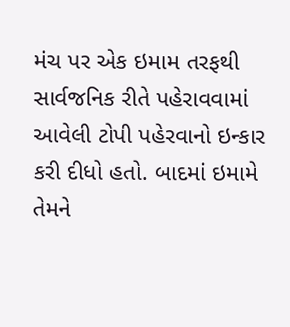મંચ પર એક ઇમામ તરફથી સાર્વજનિક રીતે પહેરાવવામાં આવેલી ટોપી પહેરવાનો ઇન્કાર કરી દીધો હતો. બાદમાં ઇમામે તેમને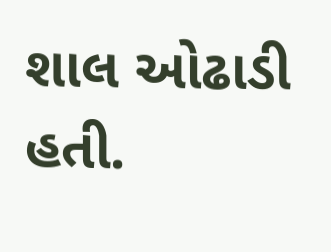શાલ ઓઢાડી હતી.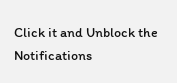Click it and Unblock the Notifications